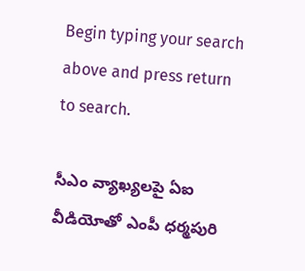Begin typing your search above and press return to search.

సీఎం వ్యాఖ్యలపై ఏఐ వీడియోతో ఎంపీ ధర్మపురి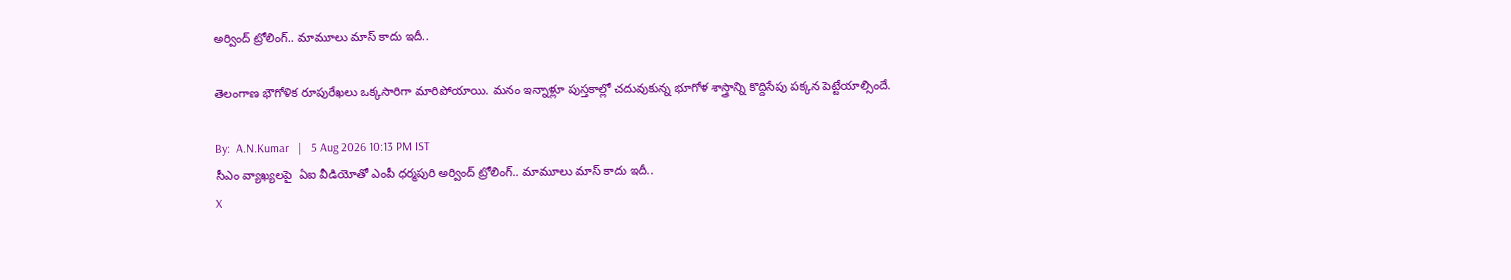అర్వింద్ ట్రోలింగ్.. మామూలు మాస్ కాదు ఇదీ..

తెలంగాణ భౌగోళిక రూపురేఖలు ఒక్కసారిగా మారిపోయాయి. మనం ఇన్నాళ్లూ పుస్తకాల్లో చదువుకున్న భూగోళ శాస్త్రాన్ని కొద్దిసేపు పక్కన పెట్టేయాల్సిందే.

By:  A.N.Kumar   |   5 Aug 2026 10:13 PM IST
సీఎం వ్యాఖ్యలపై  ఏఐ వీడియోతో ఎంపీ ధర్మపురి అర్వింద్ ట్రోలింగ్.. మామూలు మాస్ కాదు ఇదీ..
X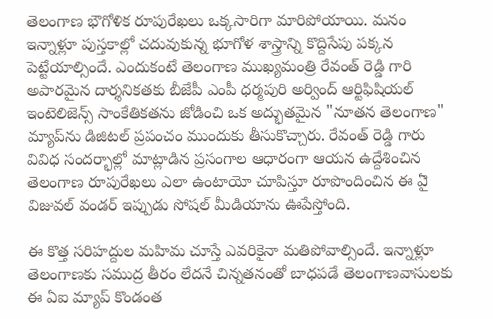తెలంగాణ భౌగోళిక రూపురేఖలు ఒక్కసారిగా మారిపోయాయి. మనం ఇన్నాళ్లూ పుస్తకాల్లో చదువుకున్న భూగోళ శాస్త్రాన్ని కొద్దిసేపు పక్కన పెట్టేయాల్సిందే. ఎందుకంటే తెలంగాణ ముఖ్యమంత్రి రేవంత్ రెడ్డి గారి అపారమైన దార్శనికతకు బీజేపీ ఎంపీ ధర్మపురి అర్వింద్ ఆర్టిఫిషియల్ ఇంటెలిజెన్స్ సాంకేతికతను జోడించి ఒక అద్భుతమైన "నూతన తెలంగాణ" మ్యాప్‌ను డిజిటల్ ప్రపంచం ముందుకు తీసుకొచ్చారు. రేవంత్ రెడ్డి గారు వివిధ సందర్భాల్లో మాట్లాడిన ప్రసంగాల ఆధారంగా ఆయన ఉద్దేశించిన తెలంగాణ రూపురేఖలు ఎలా ఉంటాయో చూపిస్తూ రూపొందించిన ఈ ఏై విజువల్ వండర్ ఇప్పుడు సోషల్ మీడియాను ఊపేస్తోంది.

ఈ కొత్త సరిహద్దుల మహిమ చూస్తే ఎవరికైనా మతిపోవాల్సిందే. ఇన్నాళ్లూ తెలంగాణకు సముద్ర తీరం లేదనే చిన్నతనంతో బాధపడే తెలంగాణవాసులకు ఈ ఏఐ మ్యాప్ కొండంత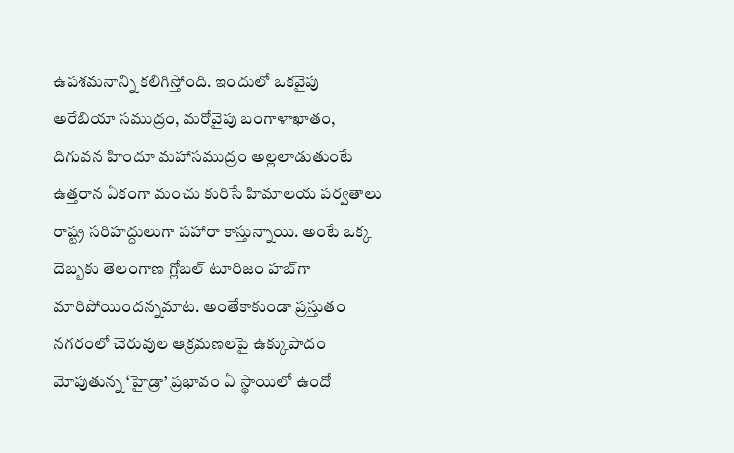ఉపశమనాన్ని కలిగిస్తోంది. ఇందులో ఒకవైపు అరేబియా సముద్రం, మరోవైపు బంగాళాఖాతం, దిగువన హిందూ మహాసముద్రం అల్లలాడుతుంటే ఉత్తరాన ఏకంగా మంచు కురిసే హిమాలయ పర్వతాలు రాష్ట్ర సరిహద్దులుగా పహారా కాస్తున్నాయి. అంటే ఒక్క దెబ్బకు తెలంగాణ గ్లోబల్ టూరిజం హబ్‌గా మారిపోయిందన్నమాట. అంతేకాకుండా ప్రస్తుతం నగరంలో చెరువుల ఆక్రమణలపై ఉక్కుపాదం మోపుతున్న ‘హైడ్రా’ ప్రభావం ఏ స్థాయిలో ఉందో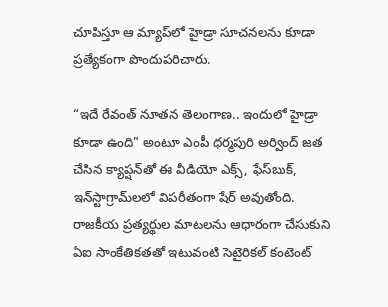చూపిస్తూ ఆ మ్యాప్‌లో హైడ్రా సూచనలను కూడా ప్రత్యేకంగా పొందుపరిచారు.

“ఇదే రేవంత్ నూతన తెలంగాణ.. ఇందులో హైడ్రా కూడా ఉంది” అంటూ ఎంపీ ధర్మపురి అర్వింద్ జత చేసిన క్యాప్షన్‌తో ఈ వీడియో ఎక్స్, ఫేస్‌బుక్, ఇన్‌స్టాగ్రామ్‌లలో విపరీతంగా షేర్ అవుతోంది. రాజకీయ ప్రత్యర్థుల మాటలను ఆధారంగా చేసుకుని ఏఐ సాంకేతికతతో ఇటువంటి సెటైరికల్ కంటెంట్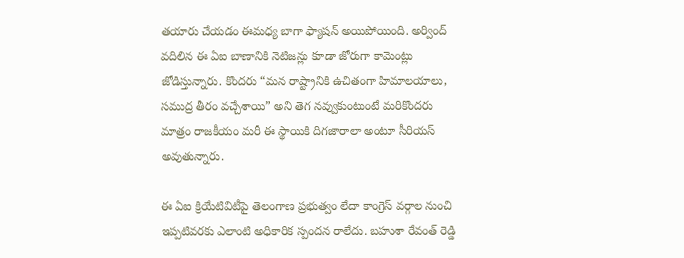తయారు చేయడం ఈమధ్య బాగా ఫ్యాషన్ అయిపోయింది. అర్వింద్ వదిలిన ఈ ఏఐ బాణానికి నెటిజన్లు కూడా జోరుగా కామెంట్లు జోడిస్తున్నారు. కొందరు “మన రాష్ట్రానికి ఉచితంగా హిమాలయాలు, సముద్ర తీరం వచ్చేశాయి” అని తెగ నవ్వుకుంటుంటే మరికొందరు మాత్రం రాజకీయం మరీ ఈ స్థాయికి దిగజారాలా అంటూ సీరియస్ అవుతున్నారు.

ఈ ఏఐ క్రియేటివిటీపై తెలంగాణ ప్రభుత్వం లేదా కాంగ్రెస్ వర్గాల నుంచి ఇప్పటివరకు ఎలాంటి అధికారిక స్పందన రాలేదు. బహుశా రేవంత్ రెడ్డి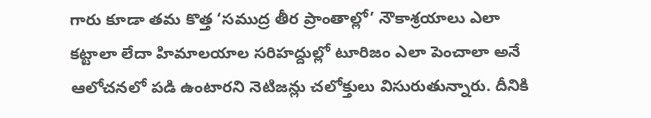గారు కూడా తమ కొత్త ‘సముద్ర తీర ప్రాంతాల్లో’ నౌకాశ్రయాలు ఎలా కట్టాలా లేదా హిమాలయాల సరిహద్దుల్లో టూరిజం ఎలా పెంచాలా అనే ఆలోచనలో పడి ఉంటారని నెటిజన్లు చలోక్తులు విసురుతున్నారు. దీనికి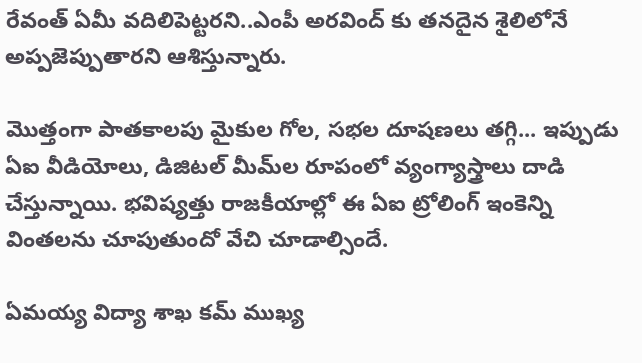రేవంత్ ఏమీ వదిలిపెట్టరని..ఎంపీ అరవింద్ కు తనదైన శైలిలోనే అప్పజెప్పుతారని ఆశిస్తున్నారు.

మొత్తంగా పాతకాలపు మైకుల గోల, సభల దూషణలు తగ్గి... ఇప్పుడు ఏఐ వీడియోలు, డిజిటల్ మీమ్‌ల రూపంలో వ్యంగ్యాస్త్రాలు దాడి చేస్తున్నాయి. భవిష్యత్తు రాజకీయాల్లో ఈ ఏఐ ట్రోలింగ్ ఇంకెన్ని వింతలను చూపుతుందో వేచి చూడాల్సిందే.

ఏమయ్య విద్యా శాఖ కమ్ ముఖ్య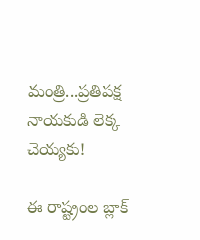మంత్రి...ప్రతిపక్ష నాయకుడి లెక్క చెయ్యకు!

ఈ రాష్ట్రంల బ్లాక్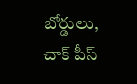బోర్డులు, చాక్ పీస్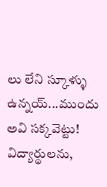లు లేని స్కూళ్ళు ఉన్నయ్...ముందు అవి సక్కవెట్టు! విద్యార్థులను,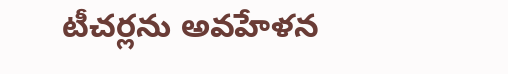టీచర్లను అవహేళన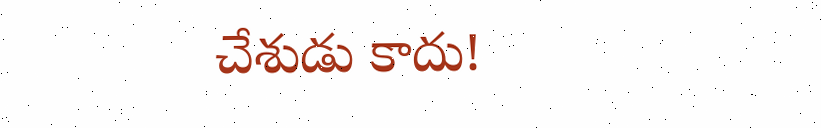చేశుడు కాదు!